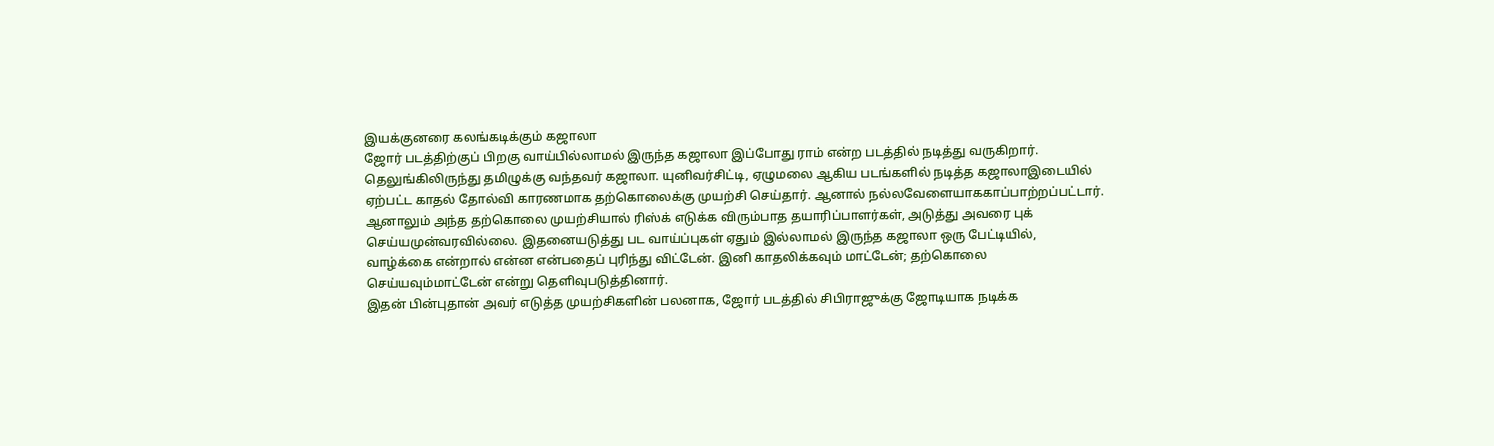இயக்குனரை கலங்கடிக்கும் கஜாலா
ஜோர் படத்திற்குப் பிறகு வாய்பில்லாமல் இருந்த கஜாலா இப்போது ராம் என்ற படத்தில் நடித்து வருகிறார்.
தெலுங்கிலிருந்து தமிழுக்கு வந்தவர் கஜாலா. யுனிவர்சிட்டி, ஏழுமலை ஆகிய படங்களில் நடித்த கஜாலாஇடையில் ஏற்பட்ட காதல் தோல்வி காரணமாக தற்கொலைக்கு முயற்சி செய்தார். ஆனால் நல்லவேளையாககாப்பாற்றப்பட்டார்.
ஆனாலும் அந்த தற்கொலை முயற்சியால் ரிஸ்க் எடுக்க விரும்பாத தயாரிப்பாளர்கள், அடுத்து அவரை புக் செய்யமுன்வரவில்லை. இதனையடுத்து பட வாய்ப்புகள் ஏதும் இல்லாமல் இருந்த கஜாலா ஒரு பேட்டியில்,
வாழ்க்கை என்றால் என்ன என்பதைப் புரிந்து விட்டேன். இனி காதலிக்கவும் மாட்டேன்; தற்கொலை செய்யவும்மாட்டேன் என்று தெளிவுபடுத்தினார்.
இதன் பின்புதான் அவர் எடுத்த முயற்சிகளின் பலனாக, ஜோர் படத்தில் சிபிராஜுக்கு ஜோடியாக நடிக்க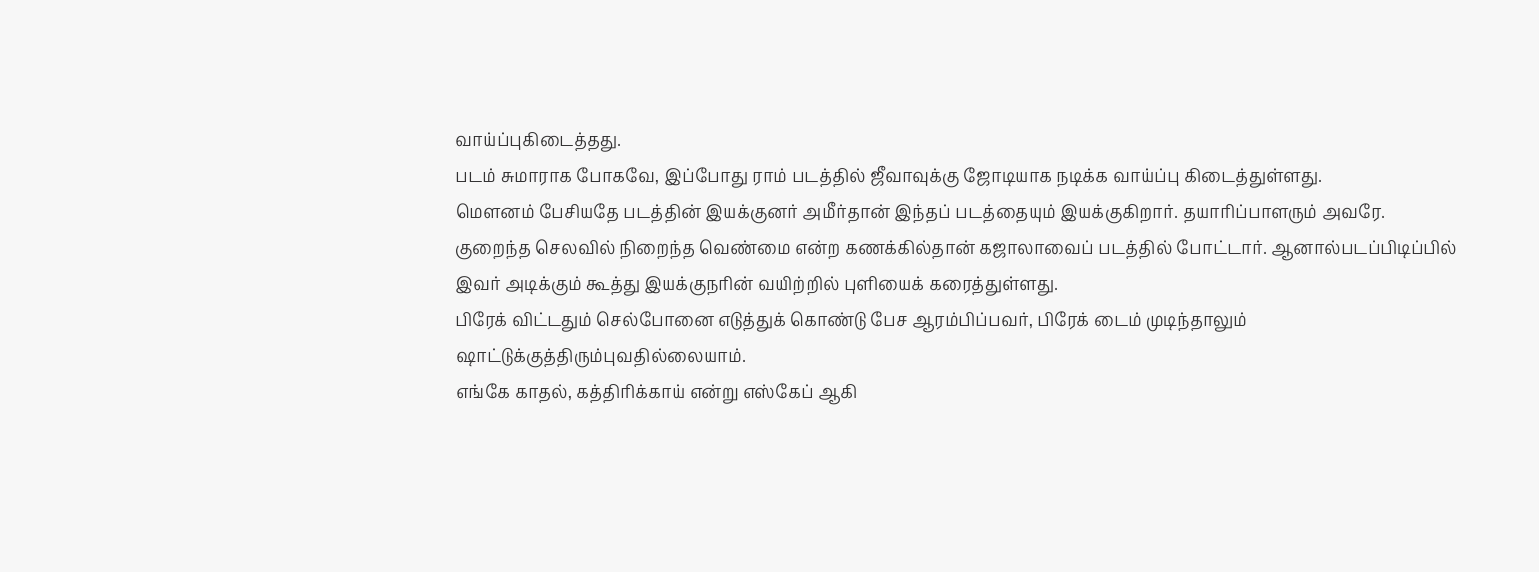வாய்ப்புகிடைத்தது.
படம் சுமாராக போகவே, இப்போது ராம் படத்தில் ஜீவாவுக்கு ஜோடியாக நடிக்க வாய்ப்பு கிடைத்துள்ளது.
மெளனம் பேசியதே படத்தின் இயக்குனர் அமீர்தான் இந்தப் படத்தையும் இயக்குகிறார். தயாரிப்பாளரும் அவரே.
குறைந்த செலவில் நிறைந்த வெண்மை என்ற கணக்கில்தான் கஜாலாவைப் படத்தில் போட்டார். ஆனால்படப்பிடிப்பில் இவர் அடிக்கும் கூத்து இயக்குநரின் வயிற்றில் புளியைக் கரைத்துள்ளது.
பிரேக் விட்டதும் செல்போனை எடுத்துக் கொண்டு பேச ஆரம்பிப்பவர், பிரேக் டைம் முடிந்தாலும் ஷாட்டுக்குத்திரும்புவதில்லையாம்.
எங்கே காதல், கத்திரிக்காய் என்று எஸ்கேப் ஆகி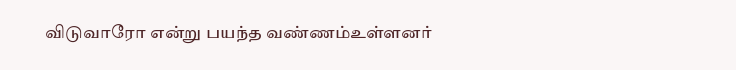விடுவாரோ என்று பயந்த வண்ணம்உள்ளனர்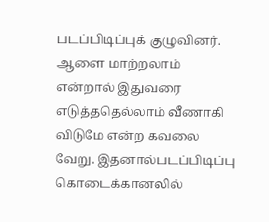படப்பிடிப்புக் குழுவினர்.
ஆளை மாற்றலாம் என்றால் இதுவரை எடுத்ததெல்லாம் வீணாகி விடுமே என்ற கவலை வேறு. இதனால்படப்பிடிப்பு கொடைக்கானலில்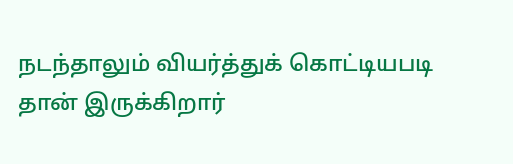நடந்தாலும் வியர்த்துக் கொட்டியபடி தான் இருக்கிறார்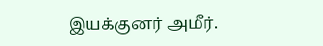இயக்குனர் அமீர்.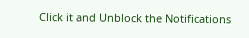Click it and Unblock the Notifications